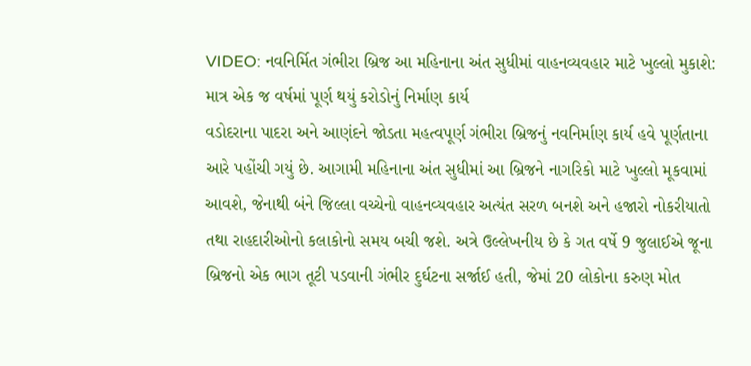VIDEO: નવનિર્મિત ગંભીરા બ્રિજ આ મહિનાના અંત સુધીમાં વાહનવ્યવહાર માટે ખુલ્લો મુકાશે: માત્ર એક જ વર્ષમાં પૂર્ણ થયું કરોડોનું નિર્માણ કાર્ય
વડોદરાના પાદરા અને આણંદને જોડતા મહત્વપૂર્ણ ગંભીરા બ્રિજનું નવનિર્માણ કાર્ય હવે પૂર્ણતાના આરે પહોંચી ગયું છે. આગામી મહિનાના અંત સુધીમાં આ બ્રિજને નાગરિકો માટે ખુલ્લો મૂકવામાં આવશે, જેનાથી બંને જિલ્લા વચ્ચેનો વાહનવ્યવહાર અત્યંત સરળ બનશે અને હજારો નોકરીયાતો તથા રાહદારીઓનો કલાકોનો સમય બચી જશે. અત્રે ઉલ્લેખનીય છે કે ગત વર્ષે 9 જુલાઈએ જૂના બ્રિજનો એક ભાગ તૂટી પડવાની ગંભીર દુર્ઘટના સર્જાઈ હતી, જેમાં 20 લોકોના કરુણ મોત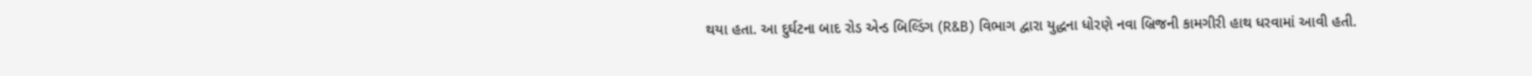થયા હતા. આ દુર્ઘટના બાદ રોડ એન્ડ બિલ્ડિંગ (R&B) વિભાગ દ્વારા યુદ્ધના ધોરણે નવા બ્રિજની કામગીરી હાથ ધરવામાં આવી હતી.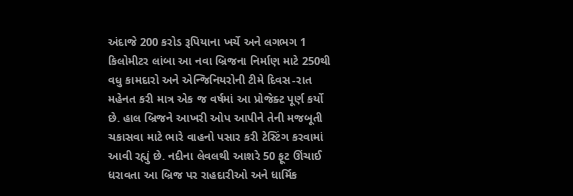અંદાજે 200 કરોડ રૂપિયાના ખર્ચે અને લગભગ 1 કિલોમીટર લાંબા આ નવા બ્રિજના નિર્માણ માટે 250થી વધુ કામદારો અને એન્જિનિયરોની ટીમે દિવસ-રાત મહેનત કરી માત્ર એક જ વર્ષમાં આ પ્રોજેક્ટ પૂર્ણ કર્યો છે. હાલ બ્રિજને આખરી ઓપ આપીને તેની મજબૂતી ચકાસવા માટે ભારે વાહનો પસાર કરી ટેસ્ટિંગ કરવામાં આવી રહ્યું છે. નદીના લેવલથી આશરે 50 ફૂટ ઊંચાઈ ધરાવતા આ બ્રિજ પર રાહદારીઓ અને ધાર્મિક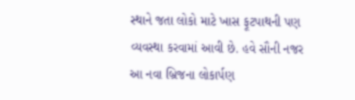સ્થાને જતા લોકો માટે ખાસ ફૂટપાથની પણ વ્યવસ્થા કરવામાં આવી છે. હવે સૌની નજર આ નવા બ્રિજના લોકાર્પણ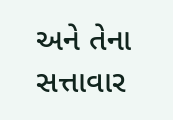અને તેના સત્તાવાર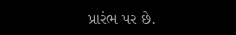પ્રારંભ પર છે.